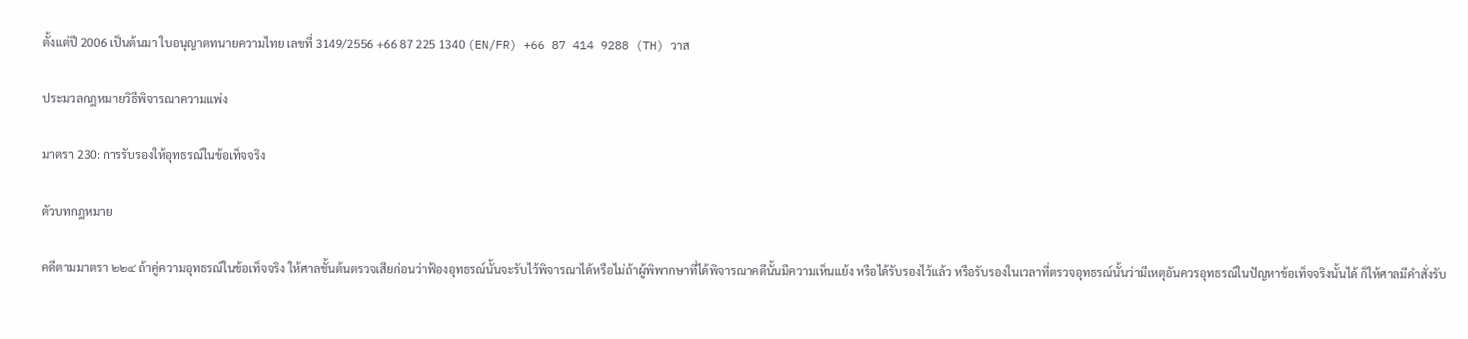ตั้งแต่ปี 2006 เป็นต้นมา ใบอนุญาตทนายความไทย เลขที่ 3149/2556 +66 87 225 1340 (EN/FR) +66 87 414 9288 (TH) วาส

ประมวลกฎหมายวิธีพิจารณาความแพ่ง

มาตรา 230: การรับรองให้อุทธรณ์ในข้อเท็จจริง

ตัวบทกฎหมาย

คดีตามมาตรา ๒๒๔ ถ้าคู่ความอุทธรณ์ในข้อเท็จจริง ให้ศาลชั้นต้นตรวจเสียก่อนว่าฟ้องอุทธรณ์นั้นจะรับไว้พิจารณาได้หรือไม่ถ้าผู้พิพากษาที่ได้พิจารณาคดีนั้นมีความเห็นแย้ง หรือได้รับรองไว้แล้ว หรือรับรองในเวลาที่ตรวจอุทธรณ์นั้นว่ามีเหตุอันควรอุทธรณ์ในปัญหาข้อเท็จจริงนั้นได้ ก็ให้ศาลมีคำสั่งรับ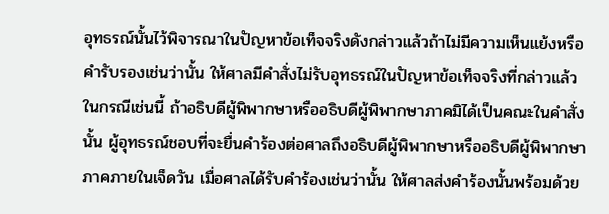อุทธรณ์นั้นไว้พิจารณาในปัญหาข้อเท็จจริงดังกล่าวแล้วถ้าไม่มีความเห็นแย้งหรือคำรับรองเช่นว่านั้น ให้ศาลมีคำสั่งไม่รับอุทธรณ์ในปัญหาข้อเท็จจริงที่กล่าวแล้ว ในกรณีเช่นนี้ ถ้าอธิบดีผู้พิพากษาหรืออธิบดีผู้พิพากษาภาคมิได้เป็นคณะในคำสั่งนั้น ผู้อุทธรณ์ชอบที่จะยื่นคำร้องต่อศาลถึงอธิบดีผู้พิพากษาหรืออธิบดีผู้พิพากษาภาคภายในเจ็ดวัน เมื่อศาลได้รับคำร้องเช่นว่านั้น ให้ศาลส่งคำร้องนั้นพร้อมด้วย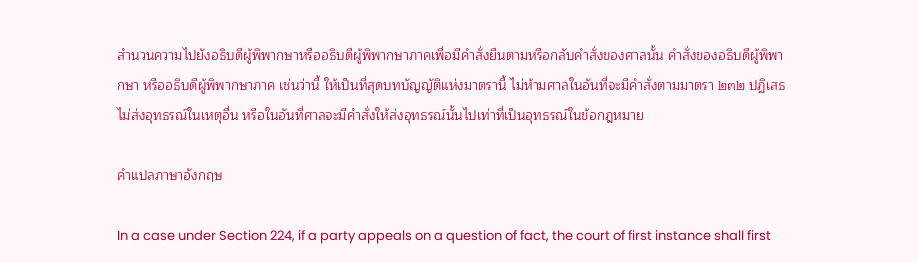สำนวนความไปยังอธิบดีผู้พิพากษาหรืออธิบดีผู้พิพากษาภาคเพื่อมีคำสั่งยืนตามหรือกลับคำสั่งของศาลนั้น คำสั่งของอธิบดีผู้พิพากษา หรืออธิบดีผู้พิพากษาภาค เช่นว่านี้ ให้เป็นที่สุดบทบัญญัติแห่งมาตรานี้ ไม่ห้ามศาลในอันที่จะมีคำสั่งตามมาตรา ๒๓๒ ปฏิเสธไม่ส่งอุทธรณ์ในเหตุอื่น หรือในอันที่ศาลจะมีคำสั่งให้ส่งอุทธรณ์นั้นไปเท่าที่เป็นอุทธรณ์ในข้อกฎหมาย

คำแปลภาษาอังกฤษ

In a case under Section 224, if a party appeals on a question of fact, the court of first instance shall first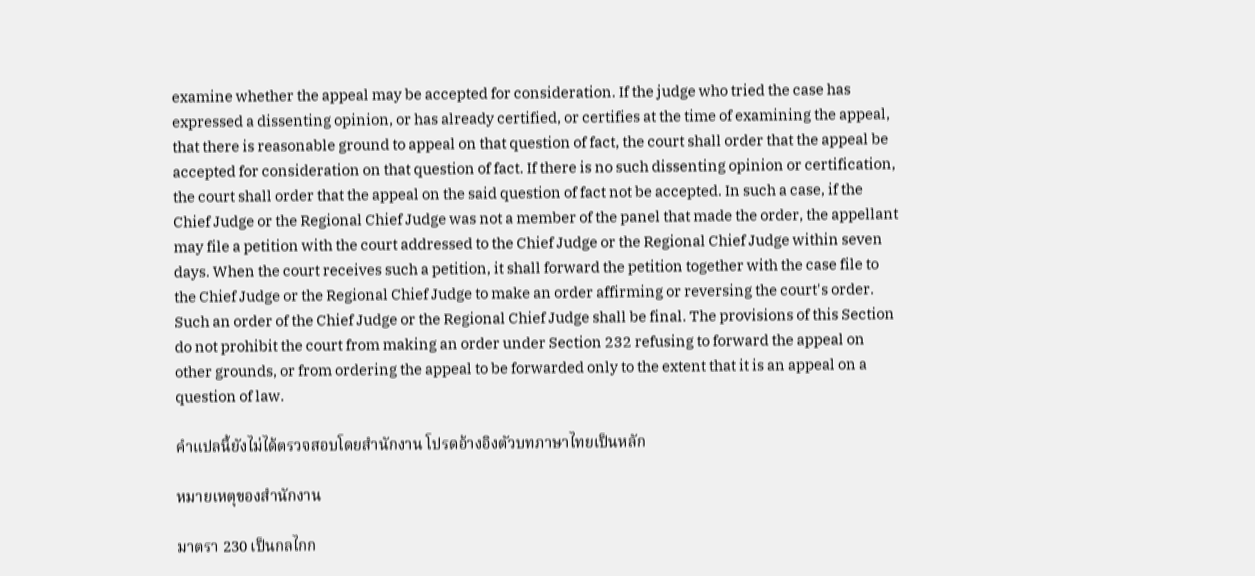examine whether the appeal may be accepted for consideration. If the judge who tried the case has expressed a dissenting opinion, or has already certified, or certifies at the time of examining the appeal, that there is reasonable ground to appeal on that question of fact, the court shall order that the appeal be accepted for consideration on that question of fact. If there is no such dissenting opinion or certification, the court shall order that the appeal on the said question of fact not be accepted. In such a case, if the Chief Judge or the Regional Chief Judge was not a member of the panel that made the order, the appellant may file a petition with the court addressed to the Chief Judge or the Regional Chief Judge within seven days. When the court receives such a petition, it shall forward the petition together with the case file to the Chief Judge or the Regional Chief Judge to make an order affirming or reversing the court's order. Such an order of the Chief Judge or the Regional Chief Judge shall be final. The provisions of this Section do not prohibit the court from making an order under Section 232 refusing to forward the appeal on other grounds, or from ordering the appeal to be forwarded only to the extent that it is an appeal on a question of law.

คำแปลนี้ยังไม่ได้ตรวจสอบโดยสำนักงาน โปรดอ้างอิงตัวบทภาษาไทยเป็นหลัก

หมายเหตุของสำนักงาน

มาตรา 230 เป็นกลไกก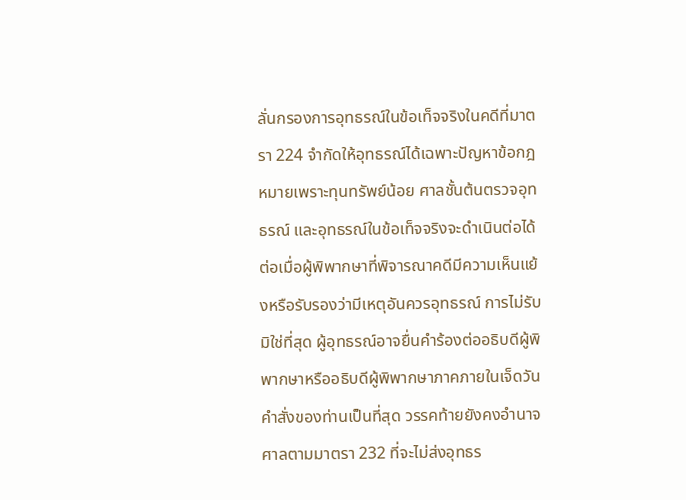ลั่นกรองการอุทธรณ์ในข้อเท็จจริงในคดีที่มาตรา 224 จำกัดให้อุทธรณ์ได้เฉพาะปัญหาข้อกฎหมายเพราะทุนทรัพย์น้อย ศาลชั้นต้นตรวจอุทธรณ์ และอุทธรณ์ในข้อเท็จจริงจะดำเนินต่อได้ต่อเมื่อผู้พิพากษาที่พิจารณาคดีมีความเห็นแย้งหรือรับรองว่ามีเหตุอันควรอุทธรณ์ การไม่รับมิใช่ที่สุด ผู้อุทธรณ์อาจยื่นคำร้องต่ออธิบดีผู้พิพากษาหรืออธิบดีผู้พิพากษาภาคภายในเจ็ดวัน คำสั่งของท่านเป็นที่สุด วรรคท้ายยังคงอำนาจศาลตามมาตรา 232 ที่จะไม่ส่งอุทธร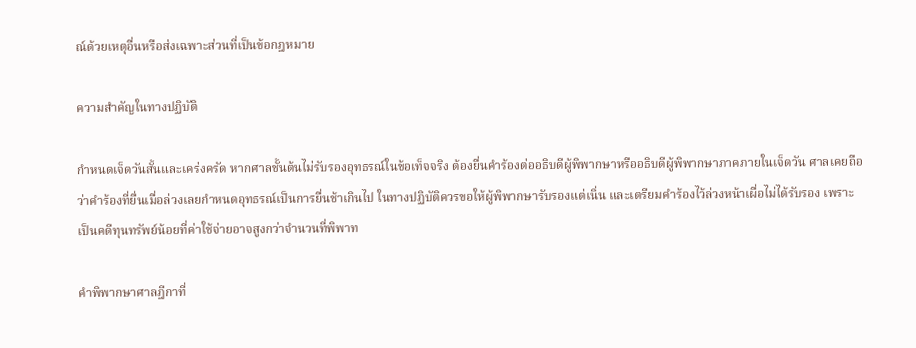ณ์ด้วยเหตุอื่นหรือส่งเฉพาะส่วนที่เป็นข้อกฎหมาย

ความสำคัญในทางปฏิบัติ

กำหนดเจ็ดวันสั้นและเคร่งครัด หากศาลชั้นต้นไม่รับรองอุทธรณ์ในข้อเท็จจริง ต้องยื่นคำร้องต่ออธิบดีผู้พิพากษาหรืออธิบดีผู้พิพากษาภาคภายในเจ็ดวัน ศาลเคยถือว่าคำร้องที่ยื่นเมื่อล่วงเลยกำหนดอุทธรณ์เป็นการยื่นช้าเกินไป ในทางปฏิบัติควรขอให้ผู้พิพากษารับรองแต่เนิ่น และเตรียมคำร้องไว้ล่วงหน้าเผื่อไม่ได้รับรอง เพราะเป็นคดีทุนทรัพย์น้อยที่ค่าใช้จ่ายอาจสูงกว่าจำนวนที่พิพาท

คำพิพากษาศาลฎีกาที่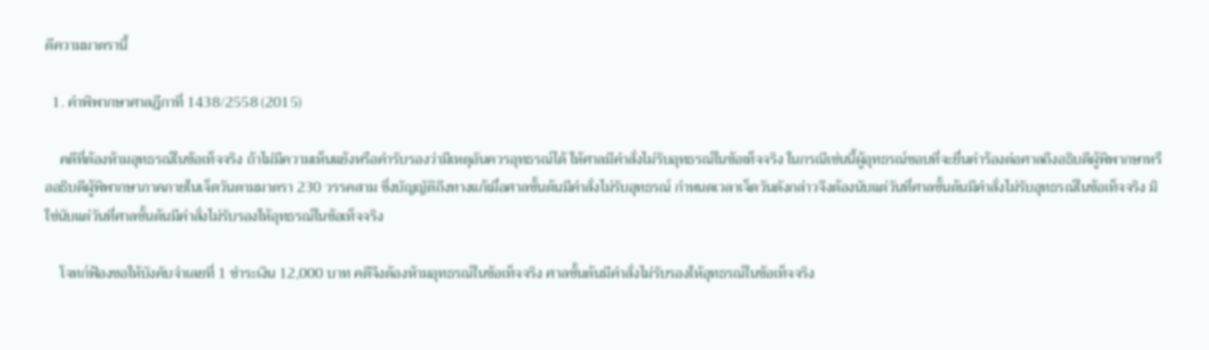ตีความมาตรานี้

  1. คำพิพากษาศาลฎีกาที่ 1438/2558 (2015)

    คดีที่ต้องห้ามอุทธรณ์ในข้อเท็จจริง ถ้าไม่มีความเห็นแย้งหรือคำรับรองว่ามีเหตุอันควรอุทธรณ์ได้ ให้ศาลมีคำสั่งไม่รับอุทธรณ์ในข้อเท็จจริง ในกรณีเช่นนี้ผู้อุทธรณ์ชอบที่จะยื่นคำร้องต่อศาลถึงอธิบดีผู้พิพากษาหรืออธิบดีผู้พิพากษาภาคภายในเจ็ดวันตามมาตรา 230 วรรคสาม ซึ่งบัญญัติถึงทางแก้เมื่อศาลชั้นต้นมีคำสั่งไม่รับอุทธรณ์ กำหนดเวลาเจ็ดวันดังกล่าวจึงต้องนับแต่วันที่ศาลชั้นต้นมีคำสั่งไม่รับอุทธรณ์ในข้อเท็จจริง มิใช่นับแต่วันที่ศาลชั้นต้นมีคำสั่งไม่รับรองให้อุทธรณ์ในข้อเท็จจริง

    โจทก์ฟ้องขอให้บังคับจำเลยที่ 1 ชำระเงิน 12,000 บาท คดีจึงต้องห้ามอุทธรณ์ในข้อเท็จจริง ศาลชั้นต้นมีคำสั่งไม่รับรองให้อุทธรณ์ในข้อเท็จจริง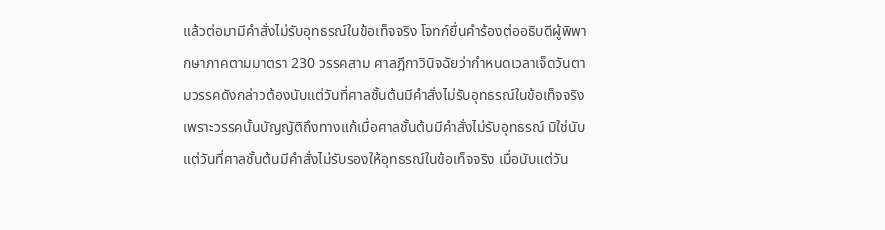แล้วต่อมามีคำสั่งไม่รับอุทธรณ์ในข้อเท็จจริง โจทก์ยื่นคำร้องต่ออธิบดีผู้พิพากษาภาคตามมาตรา 230 วรรคสาม ศาลฎีกาวินิจฉัยว่ากำหนดเวลาเจ็ดวันตามวรรคดังกล่าวต้องนับแต่วันที่ศาลชั้นต้นมีคำสั่งไม่รับอุทธรณ์ในข้อเท็จจริง เพราะวรรคนั้นบัญญัติถึงทางแก้เมื่อศาลชั้นต้นมีคำสั่งไม่รับอุทธรณ์ มิใช่นับแต่วันที่ศาลชั้นต้นมีคำสั่งไม่รับรองให้อุทธรณ์ในข้อเท็จจริง เมื่อนับแต่วัน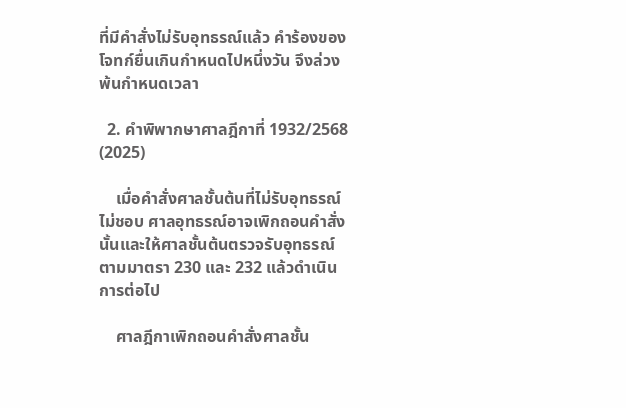ที่มีคำสั่งไม่รับอุทธรณ์แล้ว คำร้องของโจทก์ยื่นเกินกำหนดไปหนึ่งวัน จึงล่วงพ้นกำหนดเวลา

  2. คำพิพากษาศาลฎีกาที่ 1932/2568 (2025)

    เมื่อคำสั่งศาลชั้นต้นที่ไม่รับอุทธรณ์ไม่ชอบ ศาลอุทธรณ์อาจเพิกถอนคำสั่งนั้นและให้ศาลชั้นต้นตรวจรับอุทธรณ์ตามมาตรา 230 และ 232 แล้วดำเนินการต่อไป

    ศาลฎีกาเพิกถอนคำสั่งศาลชั้น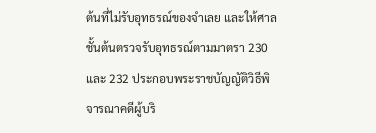ต้นที่ไม่รับอุทธรณ์ของจำเลย และให้ศาลชั้นต้นตรวจรับอุทธรณ์ตามมาตรา 230 และ 232 ประกอบพระราชบัญญัติวิธีพิจารณาคดีผู้บริ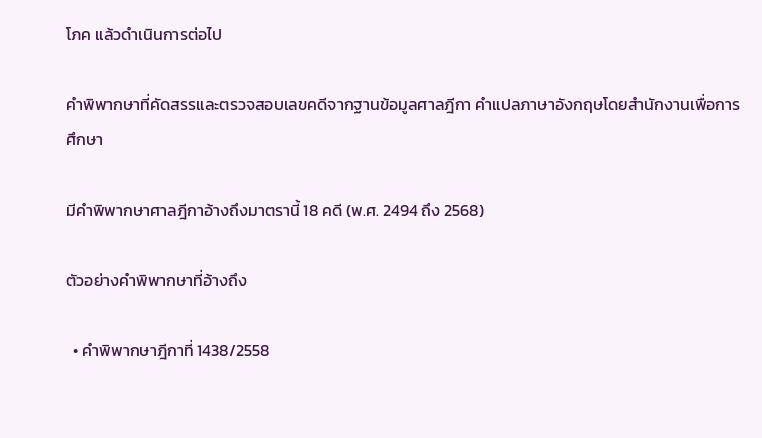โภค แล้วดำเนินการต่อไป

คำพิพากษาที่คัดสรรและตรวจสอบเลขคดีจากฐานข้อมูลศาลฎีกา คำแปลภาษาอังกฤษโดยสำนักงานเพื่อการศึกษา

มีคำพิพากษาศาลฎีกาอ้างถึงมาตรานี้ 18 คดี (พ.ศ. 2494 ถึง 2568)

ตัวอย่างคำพิพากษาที่อ้างถึง

  • คำพิพากษาฎีกาที่ 1438/2558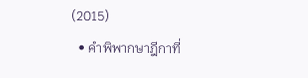(2015)
  • คำพิพากษาฎีกาที่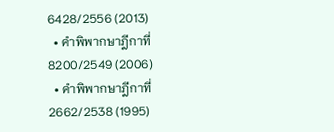6428/2556 (2013)
  • คำพิพากษาฎีกาที่ 8200/2549 (2006)
  • คำพิพากษาฎีกาที่ 2662/2538 (1995)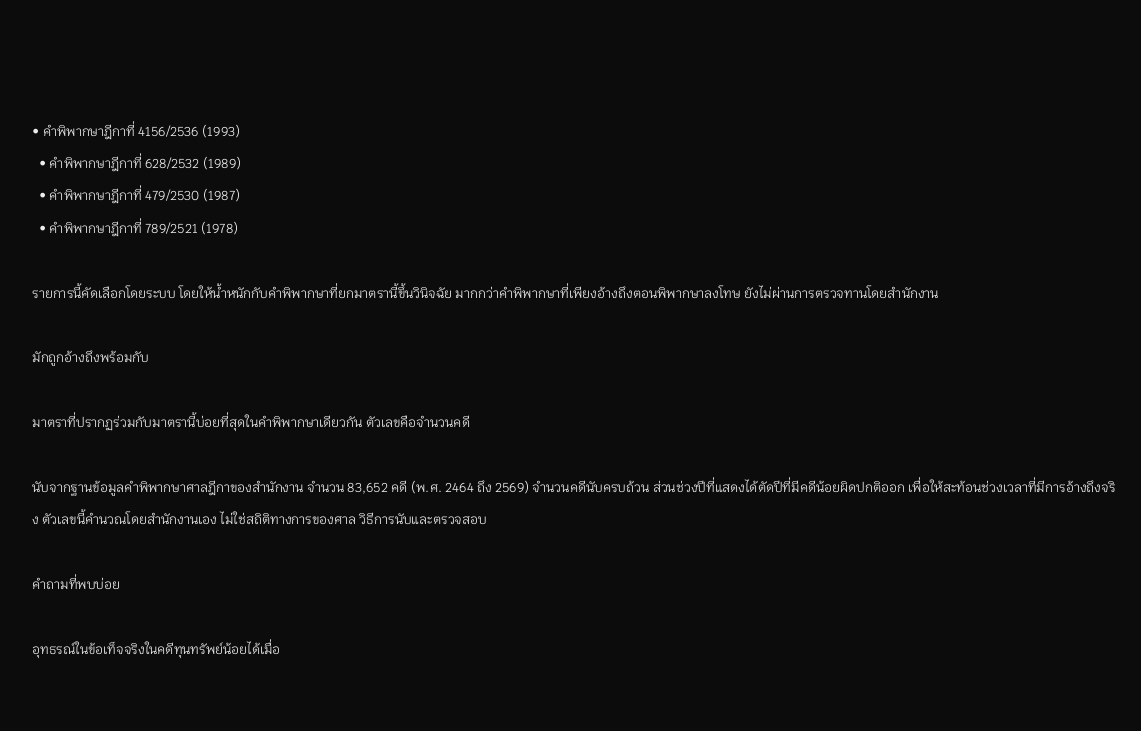• คำพิพากษาฎีกาที่ 4156/2536 (1993)
  • คำพิพากษาฎีกาที่ 628/2532 (1989)
  • คำพิพากษาฎีกาที่ 479/2530 (1987)
  • คำพิพากษาฎีกาที่ 789/2521 (1978)

รายการนี้คัดเลือกโดยระบบ โดยให้น้ำหนักกับคำพิพากษาที่ยกมาตรานี้ขึ้นวินิจฉัย มากกว่าคำพิพากษาที่เพียงอ้างถึงตอนพิพากษาลงโทษ ยังไม่ผ่านการตรวจทานโดยสำนักงาน

มักถูกอ้างถึงพร้อมกับ

มาตราที่ปรากฏร่วมกับมาตรานี้บ่อยที่สุดในคำพิพากษาเดียวกัน ตัวเลขคือจำนวนคดี

นับจากฐานข้อมูลคำพิพากษาศาลฎีกาของสำนักงาน จำนวน 83,652 คดี (พ.ศ. 2464 ถึง 2569) จำนวนคดีนับครบถ้วน ส่วนช่วงปีที่แสดงได้ตัดปีที่มีคดีน้อยผิดปกติออก เพื่อให้สะท้อนช่วงเวลาที่มีการอ้างถึงจริง ตัวเลขนี้คำนวณโดยสำนักงานเอง ไม่ใช่สถิติทางการของศาล วิธีการนับและตรวจสอบ

คำถามที่พบบ่อย

อุทธรณ์ในข้อเท็จจริงในคดีทุนทรัพย์น้อยได้เมื่อ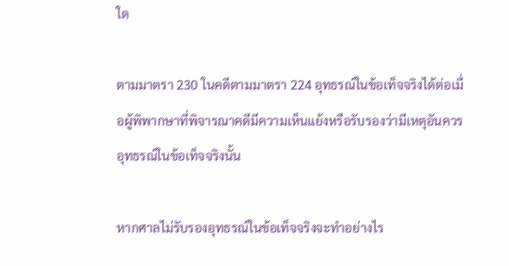ใด

ตามมาตรา 230 ในคดีตามมาตรา 224 อุทธรณ์ในข้อเท็จจริงได้ต่อเมื่อผู้พิพากษาที่พิจารณาคดีมีความเห็นแย้งหรือรับรองว่ามีเหตุอันควรอุทธรณ์ในข้อเท็จจริงนั้น

หากศาลไม่รับรองอุทธรณ์ในข้อเท็จจริงจะทำอย่างไร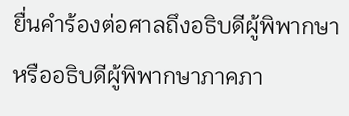ยื่นคำร้องต่อศาลถึงอธิบดีผู้พิพากษาหรืออธิบดีผู้พิพากษาภาคภา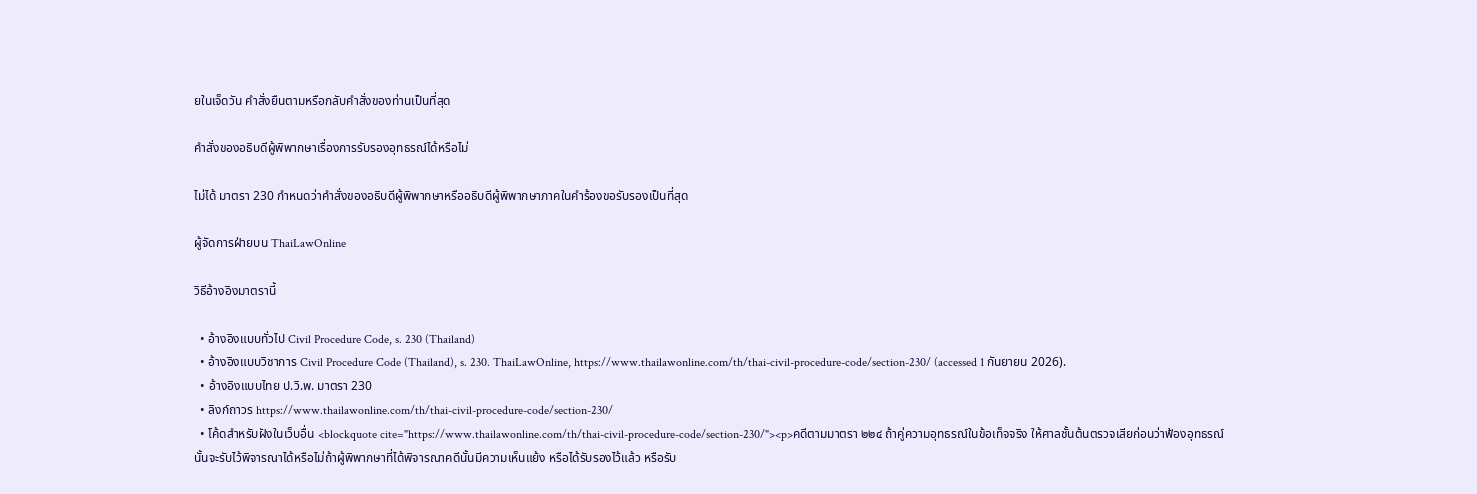ยในเจ็ดวัน คำสั่งยืนตามหรือกลับคำสั่งของท่านเป็นที่สุด

คำสั่งของอธิบดีผู้พิพากษาเรื่องการรับรองอุทธรณ์ได้หรือไม่

ไม่ได้ มาตรา 230 กำหนดว่าคำสั่งของอธิบดีผู้พิพากษาหรืออธิบดีผู้พิพากษาภาคในคำร้องขอรับรองเป็นที่สุด

ผู้จัดการฝ่ายบน ThaiLawOnline

วิธีอ้างอิงมาตรานี้

  • อ้างอิงแบบทั่วไป Civil Procedure Code, s. 230 (Thailand)
  • อ้างอิงแบบวิชาการ Civil Procedure Code (Thailand), s. 230. ThaiLawOnline, https://www.thailawonline.com/th/thai-civil-procedure-code/section-230/ (accessed 1 กันยายน 2026).
  • อ้างอิงแบบไทย ป.วิ.พ. มาตรา 230
  • ลิงก์ถาวร https://www.thailawonline.com/th/thai-civil-procedure-code/section-230/
  • โค้ดสำหรับฝังในเว็บอื่น <blockquote cite="https://www.thailawonline.com/th/thai-civil-procedure-code/section-230/"><p>คดีตามมาตรา ๒๒๔ ถ้าคู่ความอุทธรณ์ในข้อเท็จจริง ให้ศาลชั้นต้นตรวจเสียก่อนว่าฟ้องอุทธรณ์นั้นจะรับไว้พิจารณาได้หรือไม่ถ้าผู้พิพากษาที่ได้พิจารณาคดีนั้นมีความเห็นแย้ง หรือได้รับรองไว้แล้ว หรือรับ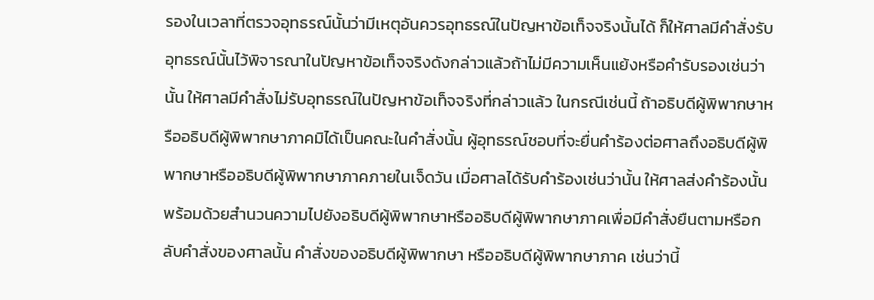รองในเวลาที่ตรวจอุทธรณ์นั้นว่ามีเหตุอันควรอุทธรณ์ในปัญหาข้อเท็จจริงนั้นได้ ก็ให้ศาลมีคำสั่งรับอุทธรณ์นั้นไว้พิจารณาในปัญหาข้อเท็จจริงดังกล่าวแล้วถ้าไม่มีความเห็นแย้งหรือคำรับรองเช่นว่านั้น ให้ศาลมีคำสั่งไม่รับอุทธรณ์ในปัญหาข้อเท็จจริงที่กล่าวแล้ว ในกรณีเช่นนี้ ถ้าอธิบดีผู้พิพากษาหรืออธิบดีผู้พิพากษาภาคมิได้เป็นคณะในคำสั่งนั้น ผู้อุทธรณ์ชอบที่จะยื่นคำร้องต่อศาลถึงอธิบดีผู้พิพากษาหรืออธิบดีผู้พิพากษาภาคภายในเจ็ดวัน เมื่อศาลได้รับคำร้องเช่นว่านั้น ให้ศาลส่งคำร้องนั้นพร้อมด้วยสำนวนความไปยังอธิบดีผู้พิพากษาหรืออธิบดีผู้พิพากษาภาคเพื่อมีคำสั่งยืนตามหรือกลับคำสั่งของศาลนั้น คำสั่งของอธิบดีผู้พิพากษา หรืออธิบดีผู้พิพากษาภาค เช่นว่านี้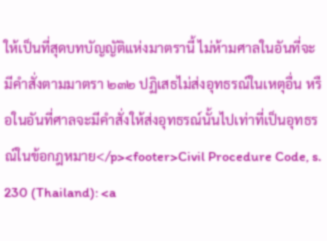ให้เป็นที่สุดบทบัญญัติแห่งมาตรานี้ ไม่ห้ามศาลในอันที่จะมีคำสั่งตามมาตรา ๒๓๒ ปฏิเสธไม่ส่งอุทธรณ์ในเหตุอื่น หรือในอันที่ศาลจะมีคำสั่งให้ส่งอุทธรณ์นั้นไปเท่าที่เป็นอุทธรณ์ในข้อกฎหมาย</p><footer>Civil Procedure Code, s. 230 (Thailand): <a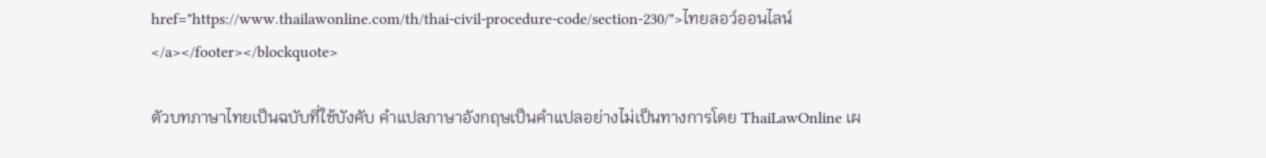href="https://www.thailawonline.com/th/thai-civil-procedure-code/section-230/">ไทยลอว์ออนไลน์</a></footer></blockquote>

ตัวบทภาษาไทยเป็นฉบับที่ใช้บังคับ คำแปลภาษาอังกฤษเป็นคำแปลอย่างไม่เป็นทางการโดย ThaiLawOnline เผ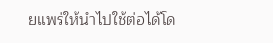ยแพร่ให้นำไปใช้ต่อได้โด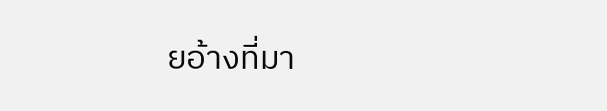ยอ้างที่มา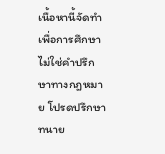เนื้อหานี้จัดทำเพื่อการศึกษา ไม่ใช่คำปรึกษาทางกฎหมาย โปรดปรึกษาทนาย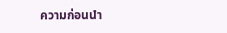ความก่อนนำ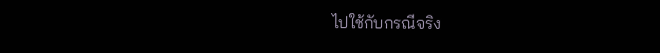ไปใช้กับกรณีจริง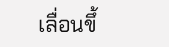เลื่อนขึ้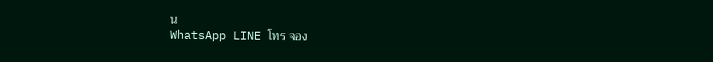น
WhatsApp LINE โทร จอง